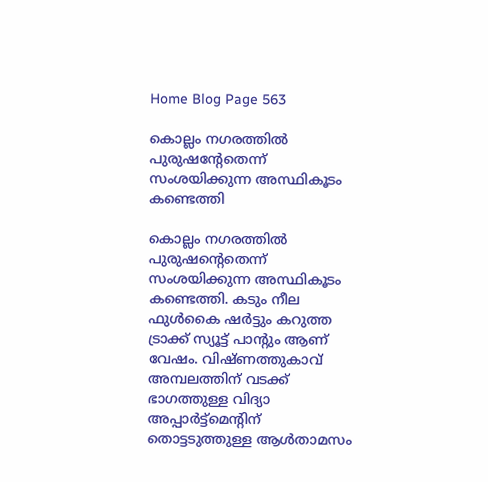Home Blog Page 563

കൊല്ലം നഗരത്തിൽ പുരുഷന്റേതെന്ന് സംശയിക്കുന്ന അസ്ഥികൂടം കണ്ടെത്തി

കൊല്ലം നഗരത്തിൽ പുരുഷന്റെതെന്ന് സംശയിക്കുന്ന അസ്ഥികൂടം കണ്ടെത്തി. കടും നീല ഫുൾകൈ ഷർട്ടും കറുത്ത ട്രാക്ക് സ്യൂട്ട് പാന്റും ആണ് വേഷം. വിഷ്ണത്തുകാവ് അമ്പലത്തിന് വടക്ക് ഭാഗത്തുള്ള വിദ്യാ അപ്പാർട്ട്മെന്റിന് തൊട്ടടുത്തുള്ള ആൾതാമസം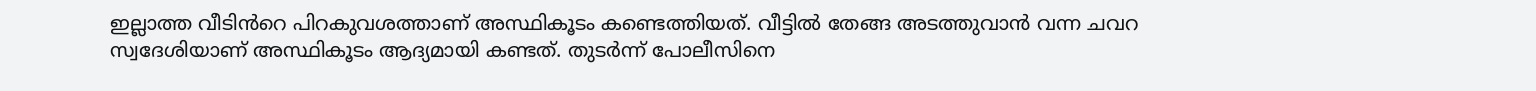ഇല്ലാത്ത വീടിൻറെ പിറകുവശത്താണ് അസ്ഥികൂടം കണ്ടെത്തിയത്. വീട്ടിൽ തേങ്ങ അടത്തുവാൻ വന്ന ചവറ സ്വദേശിയാണ് അസ്ഥികൂടം ആദ്യമായി കണ്ടത്. തുടർന്ന് പോലീസിനെ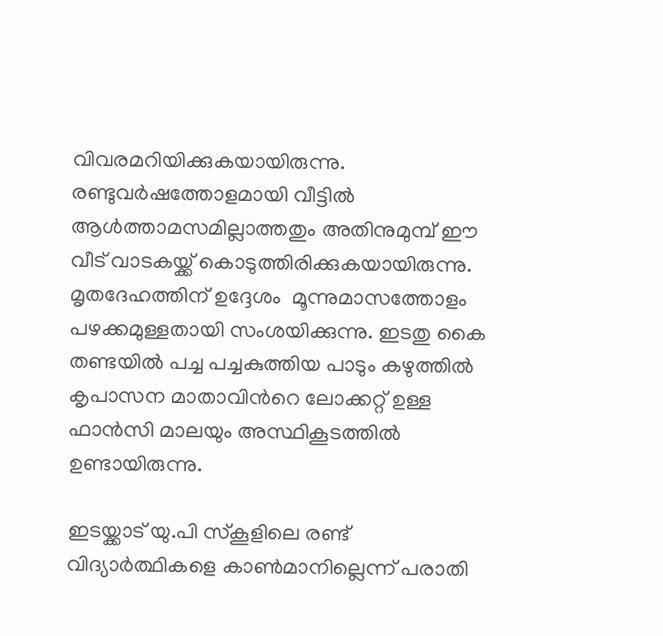വിവരമറിയിക്കുകയായിരുന്നു.  രണ്ടുവർഷത്തോളമായി വീട്ടിൽ ആൾത്താമസമില്ലാത്തതും അതിനുമുമ്പ് ഈ വീട് വാടകയ്ക്ക് കൊടുത്തിരിക്കുകയായിരുന്നു.  മൃതദേഹത്തിന് ഉദ്ദേശം  മൂന്നുമാസത്തോളം പഴക്കമുള്ളതായി സംശയിക്കുന്നു. ഇടതു കൈ തണ്ടയിൽ പച്ച പച്ചകുത്തിയ പാടും കഴുത്തിൽ കൃപാസന മാതാവിൻറെ ലോക്കറ്റ് ഉള്ള ഫാൻസി മാലയും അസ്ഥികൂടത്തിൽ ഉണ്ടായിരുന്നു.

ഇടയ്ക്കാട് യു.പി സ്കൂളിലെ രണ്ട് വിദ്യാർത്ഥികളെ കാൺമാനില്ലെന്ന് പരാതി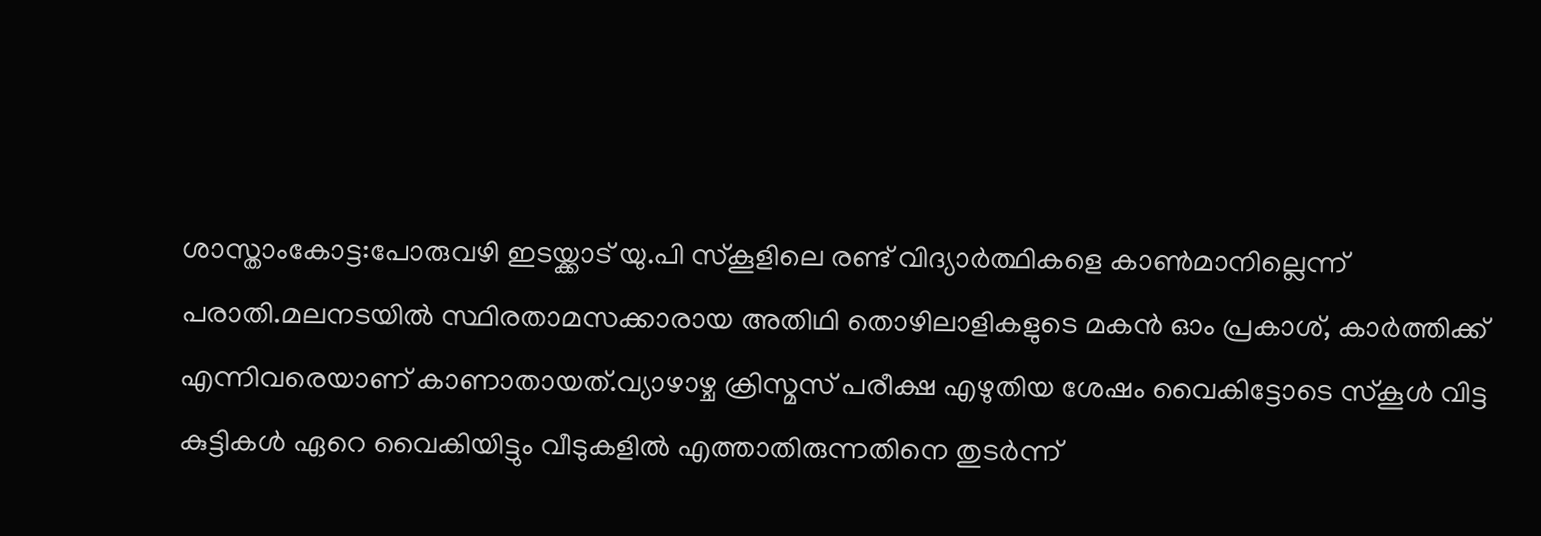ശാസ്താംകോട്ട:പോരുവഴി ഇടയ്ക്കാട് യു.പി സ്കൂളിലെ രണ്ട് വിദ്യാർത്ഥികളെ കാൺമാനില്ലെന്ന് പരാതി.മലനടയിൽ സ്ഥിരതാമസക്കാരായ അതിഥി തൊഴിലാളികളുടെ മകൻ ഓം പ്രകാശ്, കാർത്തിക്ക് എന്നിവരെയാണ് കാണാതായത്.വ്യാഴാഴ്ച ക്രിസ്മസ് പരീക്ഷ എഴുതിയ ശേഷം വൈകിട്ടോടെ സ്കൂൾ വിട്ട കുട്ടികൾ ഏറെ വൈകിയിട്ടും വീടുകളിൽ എത്താതിരുന്നതിനെ തുടർന്ന്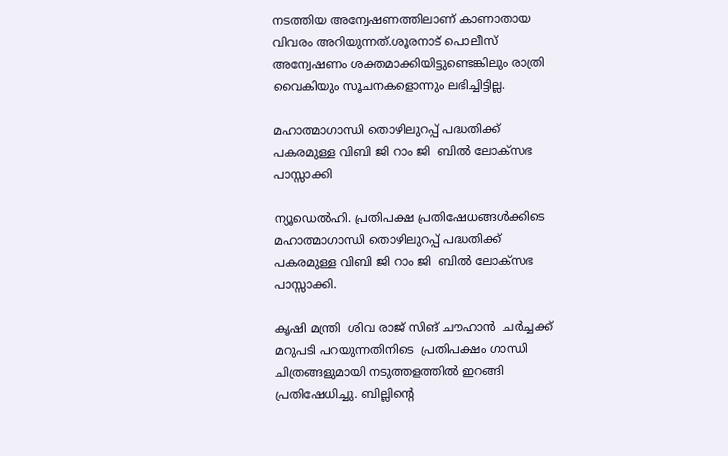നടത്തിയ അന്വേഷണത്തിലാണ് കാണാതായ വിവരം അറിയുന്നത്.ശൂരനാട് പൊലീസ്
അന്വേഷണം ശക്തമാക്കിയിട്ടുണ്ടെങ്കിലും രാത്രി വൈകിയും സൂചനകളൊന്നും ലഭിച്ചിട്ടില്ല.

മഹാത്മാഗാന്ധി തൊഴിലുറപ്പ് പദ്ധതിക്ക് പകരമുള്ള വിബി ജി റാം ജി  ബില്‍ ലോക്‌സഭ പാസ്സാക്കി

ന്യൂഡെൽഹി. പ്രതിപക്ഷ പ്രതിഷേധങ്ങൾക്കിടെ മഹാത്മാഗാന്ധി തൊഴിലുറപ്പ് പദ്ധതിക്ക് പകരമുള്ള വിബി ജി റാം ജി  ബില്‍ ലോക്‌സഭ പാസ്സാക്കി.

കൃഷി മന്ത്രി  ശിവ രാജ് സിങ് ചൗഹാൻ  ചർച്ചക്ക് മറുപടി പറയുന്നതിനിടെ  പ്രതിപക്ഷം ഗാന്ധി ചിത്രങ്ങളുമായി നടുത്തളത്തിൽ ഇറങ്ങി പ്രതിഷേധിച്ചു. ബില്ലിന്റെ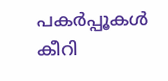പകർപ്പൂകൾ കീറി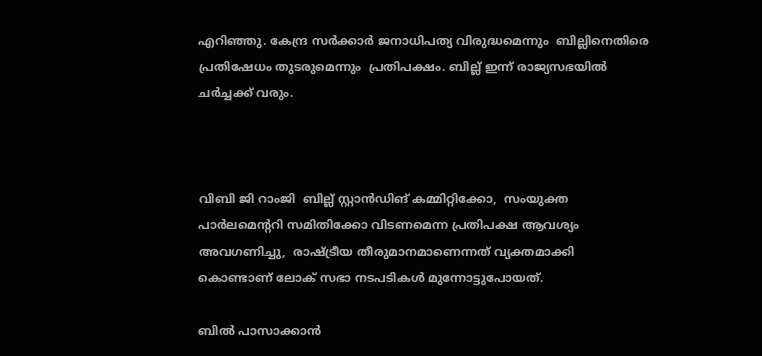എറിഞ്ഞു. കേന്ദ്ര സർക്കാർ ജനാധിപത്യ വിരുദ്ധമെന്നും  ബില്ലിനെതിരെ  പ്രതിഷേധം തുടരുമെന്നും  പ്രതിപക്ഷം. ബില്ല് ഇന്ന് രാജ്യസഭയിൽ ചർച്ചക്ക് വരും.



വിബി ജി റാംജി  ബില്ല് സ്റ്റാൻഡിങ് കമ്മിറ്റിക്കോ,  സംയുക്ത പാർലമെന്ററി സമിതിക്കോ വിടണമെന്ന പ്രതിപക്ഷ ആവശ്യം അവഗണിച്ചു,  രാഷ്ട്രീയ തീരുമാനമാണെന്നത് വ്യക്തമാക്കി കൊണ്ടാണ് ലോക് സഭാ നടപടികൾ മുന്നോട്ടുപോയത്.

ബിൽ പാസാക്കാൻ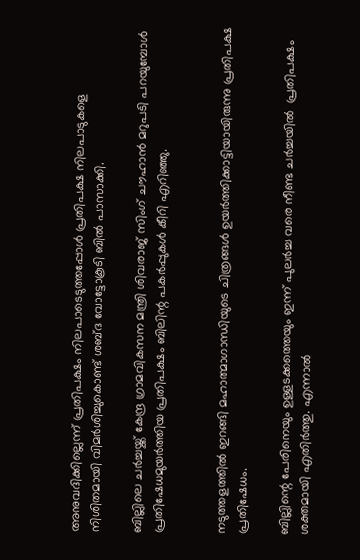അനുവദിക്കില്ലെന്ന് പ്രതിപക്ഷം നിലപാടെടുത്തപ്പോൾ പ്രതിപക്ഷ നിലപാടുകളെ നിശിതമായി വിമർശിച്ചുകൊണ്ട് ശബ്ദ വോട്ടോകൂടി ബിൽ പാസാക്കി.

ബില്ലിലെ ചർച്ചയ്ക്ക് കേന്ദ്ര ഗ്രാമവികസന മന്ത്രി ശിവരാജ് സിംഗ് ചൗഹാൻ മറുപടി പറയുമ്പോൾ പ്രതിഷേധമുയർത്തിയ പ്രതിപക്ഷം ബിലിന്റ പകർപ്പുകൾ കീറി എറിഞ്ഞു.


നടുത്തളത്തിൽ ഇറങ്ങി മഹാത്മാഗാന്ധിയുടെ ചിത്രങ്ങള്‍ ഉയര്‍ത്തിക്കാട്ടിയായിരുന്നു പ്രതിപക്ഷ പ്രതിഷേധം.

ബില്ലിന്റെ പേരിനെയും ഉള്ളടക്കത്തെയും ഇന്ന് പുലർച്ച വരെ നീണ്ട ചർച്ചയിൽ  പ്രതിപക്ഷം ശക്തമായി എതിർത്തു. എന്നാൽ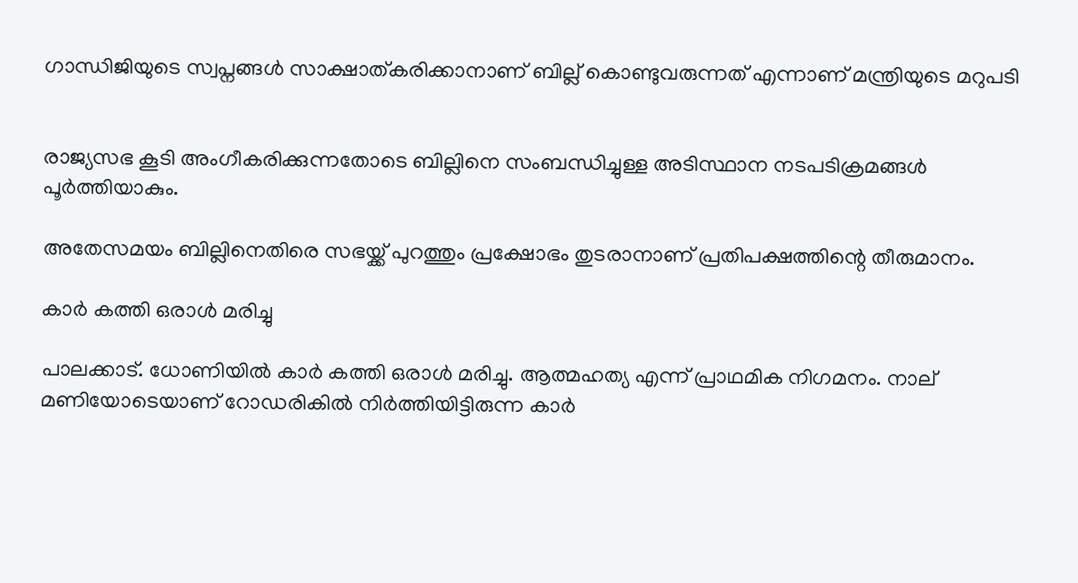ഗാന്ധിജിയുടെ സ്വപ്നങ്ങൾ സാക്ഷാത്കരിക്കാനാണ് ബില്ല് കൊണ്ടുവരുന്നത് എന്നാണ് മന്ത്രിയുടെ മറുപടി


രാജ്യസഭ കൂടി അംഗീകരിക്കുന്നതോടെ ബില്ലിനെ സംബന്ധിച്ചുള്ള അടിസ്ഥാന നടപടിക്രമങ്ങൾ പൂർത്തിയാകും.

അതേസമയം ബില്ലിനെതിരെ സഭയ്ക്ക് പുറത്തും പ്രക്ഷോഭം തുടരാനാണ് പ്രതിപക്ഷത്തിന്റെ തീരുമാനം.

കാർ കത്തി ഒരാൾ മരിച്ചു

പാലക്കാട്‌. ധോണിയിൽ കാർ കത്തി ഒരാൾ മരിച്ചു. ആത്മഹത്യ എന്ന് പ്രാഥമിക നിഗമനം. നാല് മണിയോടെയാണ് റോഡരികിൽ നിർത്തിയിട്ടിരുന്ന കാർ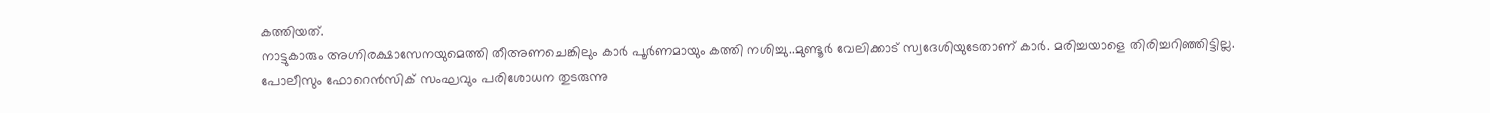കത്തിയത്.
നാട്ടുകാരും അഗ്നിരക്ഷാസേനയുമെത്തി തീഅണചെങ്കിലും കാർ പൂർണമായും കത്തി നശിച്ചു..മുണ്ടൂർ വേലിക്കാട് സ്വദേശിയുടേതാണ് കാർ. മരിച്ചയാളെ തിരിച്ചറിഞ്ഞിട്ടില്ല.
പോലീസും ഫോറെൻസിക് സംഘവും പരിശോധന തുടരുന്നു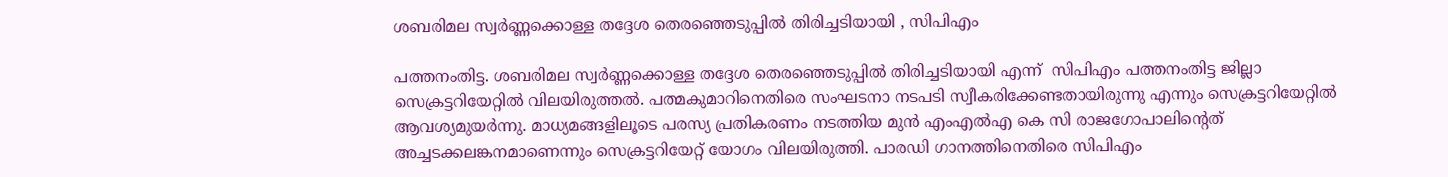ശബരിമല സ്വർണ്ണക്കൊള്ള തദ്ദേശ തെരഞ്ഞെടുപ്പിൽ തിരിച്ചടിയായി , സിപിഎം

പത്തനംതിട്ട. ശബരിമല സ്വർണ്ണക്കൊള്ള തദ്ദേശ തെരഞ്ഞെടുപ്പിൽ തിരിച്ചടിയായി എന്ന്  സിപിഎം പത്തനംതിട്ട ജില്ലാ സെക്രട്ടറിയേറ്റിൽ വിലയിരുത്തൽ. പത്മകുമാറിനെതിരെ സംഘടനാ നടപടി സ്വീകരിക്കേണ്ടതായിരുന്നു എന്നും സെക്രട്ടറിയേറ്റിൽ ആവശ്യമുയർന്നു. മാധ്യമങ്ങളിലൂടെ പരസ്യ പ്രതികരണം നടത്തിയ മുൻ എംഎൽഎ കെ സി രാജഗോപാലിന്റെത് അച്ചടക്കലങ്കനമാണെന്നും സെക്രട്ടറിയേറ്റ് യോഗം വിലയിരുത്തി. പാരഡി ഗാനത്തിനെതിരെ സിപിഎം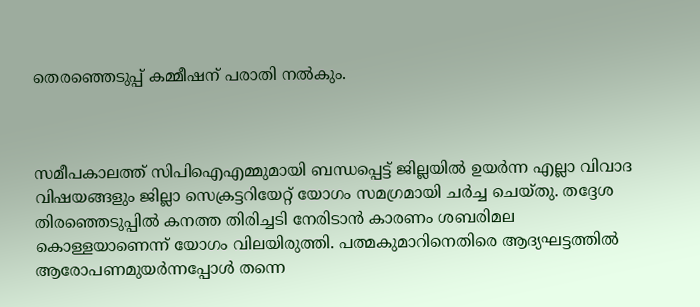തെരഞ്ഞെടുപ്പ് കമ്മീഷന് പരാതി നൽകും.



സമീപകാലത്ത് സിപിഐഎമ്മുമായി ബന്ധപ്പെട്ട് ജില്ലയിൽ ഉയർന്ന എല്ലാ വിവാദ വിഷയങ്ങളും ജില്ലാ സെക്രട്ടറിയേറ്റ് യോഗം സമഗ്രമായി ചർച്ച ചെയ്തു. തദ്ദേശ തിരഞ്ഞെടുപ്പിൽ കനത്ത തിരിച്ചടി നേരിടാൻ കാരണം ശബരിമല കൊള്ളയാണെന്ന് യോഗം വിലയിരുത്തി. പത്മകുമാറിനെതിരെ ആദ്യഘട്ടത്തിൽ ആരോപണമുയർന്നപ്പോൾ തന്നെ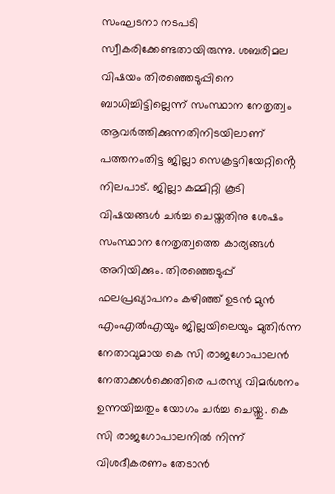സംഘടനാ നടപടി സ്വീകരിക്കേണ്ടതായിരുന്നു. ശബരിമല വിഷയം തിരഞ്ഞെടുപ്പിനെ ബാധിച്ചിട്ടില്ലെന്ന് സംസ്ഥാന നേതൃത്വം ആവർത്തിക്കുന്നതിനിടയിലാണ് പത്തനംതിട്ട ജില്ലാ സെക്രട്ടറിയേറ്റിൻ്റെ നിലപാട്. ജില്ലാ കമ്മിറ്റി കൂടി വിഷയങ്ങൾ ചർച്ച ചെയ്തതിനു ശേഷം സംസ്ഥാന നേതൃത്വത്തെ കാര്യങ്ങൾ അറിയിക്കും. തിരഞ്ഞെടുപ്പ് ഫലപ്രഖ്യാപനം കഴിഞ്ഞ് ഉടൻ മുൻ എംഎൽഎയും ജില്ലയിലെയും മുതിർന്ന നേതാവുമായ കെ സി രാജഗോപാലൻ നേതാക്കൾക്കെതിരെ പരസ്യ വിമർശനം ഉന്നയിച്ചതും യോഗം ചർച്ച ചെയ്തു. കെ സി രാജഗോപാലനിൽ നിന്ന് വിശദീകരണം തേടാൻ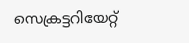സെക്രട്ടറിയേറ്റ്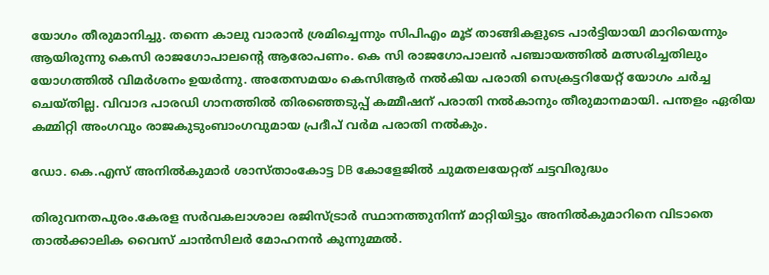യോഗം തീരുമാനിച്ചു. തന്നെ കാലു വാരാൻ ശ്രമിച്ചെന്നും സിപിഎം മൂട് താങ്ങികളുടെ പാർട്ടിയായി മാറിയെന്നും ആയിരുന്നു കെസി രാജഗോപാലന്റെ ആരോപണം. കെ സി രാജഗോപാലൻ പഞ്ചായത്തിൽ മത്സരിച്ചതിലും യോഗത്തിൽ വിമർശനം ഉയർന്നു. അതേസമയം കെസിആർ നൽകിയ പരാതി സെക്രട്ടറിയേറ്റ് യോഗം ചർച്ച ചെയ്തില്ല. വിവാദ പാരഡി ഗാനത്തിൽ തിരഞ്ഞെടുപ്പ് കമ്മീഷന് പരാതി നൽകാനും തീരുമാനമായി. പന്തളം ഏരിയ കമ്മിറ്റി അംഗവും രാജകുടുംബാംഗവുമായ പ്രദീപ് വർമ പരാതി നൽകും.

ഡോ. കെ.എസ് അനിൽകുമാർ ശാസ്താംകോട്ട DB കോളേജിൽ ചുമതലയേറ്റത് ചട്ടവിരുദ്ധം

തിരുവനതപുരം.കേരള സർവകലാശാല രജിസ്ട്രാർ സ്ഥാനത്തുനിന്ന് മാറ്റിയിട്ടും അനിൽകുമാറിനെ വിടാതെ താൽക്കാലിക വൈസ് ചാൻസിലർ മോഹനൻ കുന്നുമ്മൽ.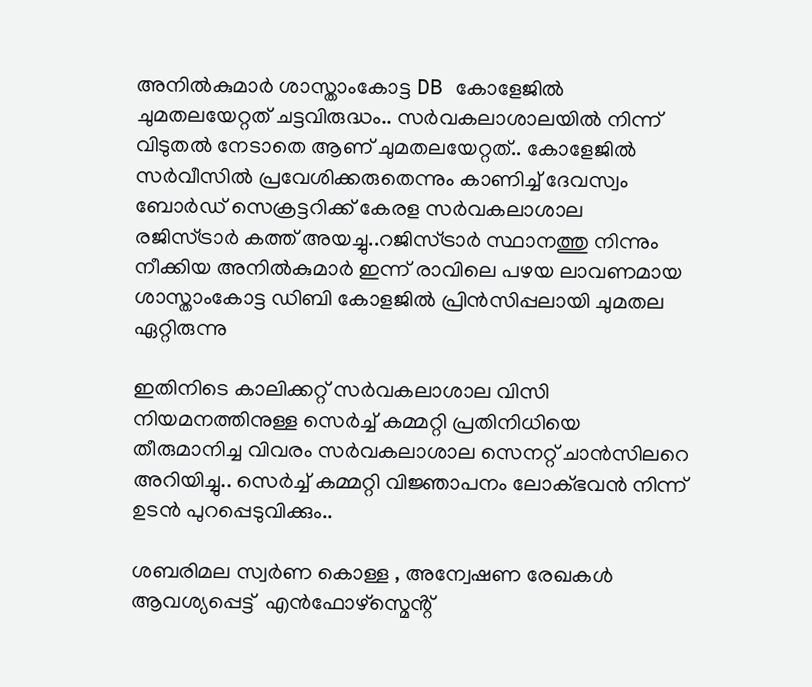അനിൽകുമാർ ശാസ്താംകോട്ട DB കോളേജിൽ ചുമതലയേറ്റത് ചട്ടവിരുദ്ധം.. സർവകലാശാലയിൽ നിന്ന് വിടുതൽ നേടാതെ ആണ് ചുമതലയേറ്റത്.. കോളേജിൽ സർവീസിൽ പ്രവേശിക്കരുതെന്നും കാണിച്ച് ദേവസ്വം ബോർഡ് സെക്രട്ടറിക്ക് കേരള സർവകലാശാല രജിസ്ട്രാർ കത്ത് അയച്ചു..റജിസ്ട്രാർ സ്ഥാനത്തു നിന്നും നീക്കിയ അനിൽകുമാർ ഇന്ന് രാവിലെ പഴയ ലാവണമായ ശാസ്താംകോട്ട ഡിബി കോളജിൽ പ്രിൻസിപ്പലായി ചുമതല ഏറ്റിരുന്നു

ഇതിനിടെ കാലിക്കറ്റ് സർവകലാശാല വിസി നിയമനത്തിനുള്ള സെർച്ച് കമ്മറ്റി പ്രതിനിധിയെ തീരുമാനിച്ച വിവരം സർവകലാശാല സെനറ്റ് ചാൻസിലറെ അറിയിച്ചു.. സെർച്ച് കമ്മറ്റി വിജ്ഞാപനം ലോക്ഭവൻ നിന്ന് ഉടൻ പുറപ്പെടുവിക്കും..

ശബരിമല സ്വർണ കൊള്ള , അന്വേഷണ രേഖകൾ ആവശ്യപ്പെട്ട്  എൻഫോഴ്സ്മെൻ്റ്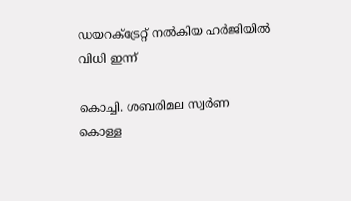ഡയറക്ട്രേറ്റ് നൽകിയ ഹർജിയിൽ വിധി ഇന്ന്

കൊച്ചി. ശബരിമല സ്വർണ കൊള്ള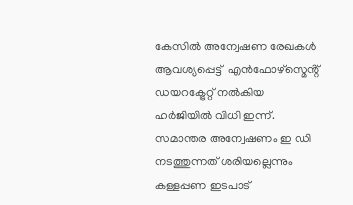കേസിൽ അന്വേഷണ രേഖകൾ ആവശ്യപ്പെട്ട്  എൻഫോഴ്സ്മെൻ്റ് ഡയറക്ട്രേറ്റ് നൽകിയ ഹർജിയിൽ വിധി ഇന്ന്.
സമാന്തര അന്വേഷണം ഇ ഡി നടത്തുന്നത് ശരിയല്ലെന്നും  കള്ളപ്പണ ഇടപാട്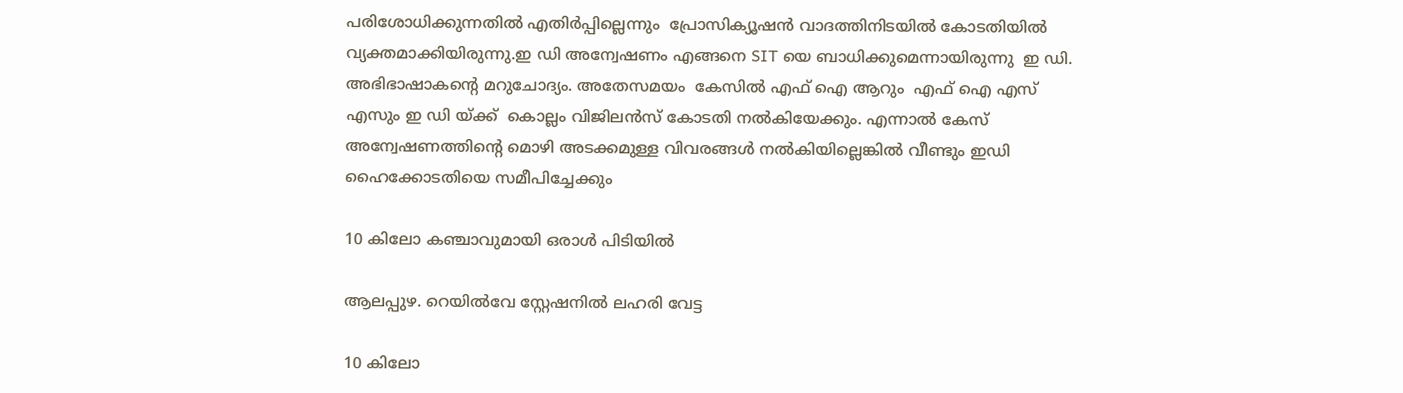പരിശോധിക്കുന്നതിൽ എതിർപ്പില്ലെന്നും  പ്രോസിക്യൂഷൻ വാദത്തിനിടയിൽ കോടതിയിൽ വ്യക്തമാക്കിയിരുന്നു.ഇ ഡി അന്വേഷണം എങ്ങനെ SIT യെ ബാധിക്കുമെന്നായിരുന്നു  ഇ ഡി. അഭിഭാഷാകൻ്റെ മറുചോദ്യം. അതേസമയം  കേസിൽ എഫ് ഐ ആറും  എഫ് ഐ എസ് എസും ഇ ഡി യ്ക്ക്  കൊല്ലം വിജിലൻസ് കോടതി നൽകിയേക്കും. എന്നാൽ കേസ് അന്വേഷണത്തിൻ്റെ മൊഴി അടക്കമുള്ള വിവരങ്ങൾ നൽകിയില്ലെങ്കിൽ വീണ്ടും ഇഡി ഹൈക്കോടതിയെ സമീപിച്ചേക്കും

10 കിലോ കഞ്ചാവുമായി ഒരാൾ പിടിയിൽ

ആലപ്പുഴ. റെയിൽവേ സ്റ്റേഷനിൽ ലഹരി വേട്ട

10 കിലോ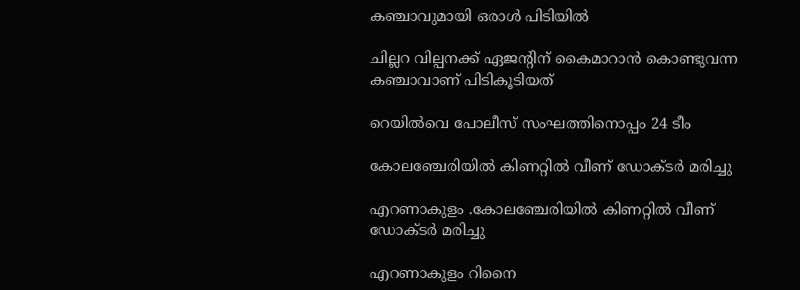കഞ്ചാവുമായി ഒരാൾ പിടിയിൽ

ചില്ലറ വില്പനക്ക് ഏജന്റിന് കൈമാറാൻ കൊണ്ടുവന്ന കഞ്ചാവാണ് പിടികൂടിയത്

റെയിൽവെ പോലീസ് സംഘത്തിനൊപ്പം 24 ടീം

കോലഞ്ചേരിയിൽ കിണറ്റിൽ വീണ് ഡോക്ടർ മരിച്ചു

എറണാകുളം .കോലഞ്ചേരിയിൽ കിണറ്റിൽ വീണ് ഡോക്ടർ മരിച്ചു

എറണാകുളം റിനൈ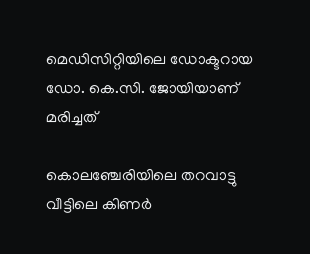മെഡിസിറ്റിയിലെ ഡോക്ടറായ ഡോ. കെ.സി. ജോയിയാണ് മരിച്ചത്

കൊലഞ്ചേരിയിലെ തറവാട്ടു വീട്ടിലെ കിണർ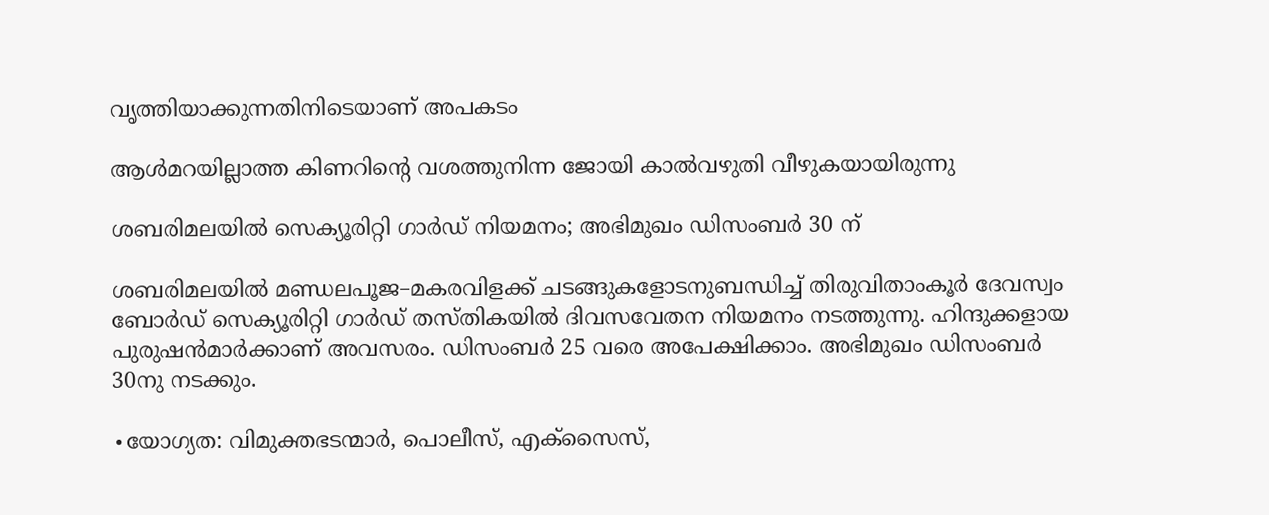വൃത്തിയാക്കുന്നതിനിടെയാണ് അപകടം

ആൾമറയില്ലാത്ത കിണറിന്റെ വശത്തുനിന്ന ജോയി കാൽവഴുതി വീഴുകയായിരുന്നു

ശബരിമലയിൽ സെക്യൂരിറ്റി ഗാർഡ് നിയമനം; അഭിമുഖം ഡിസംബർ 30 ന്

ശബരിമലയിൽ മണ്ഡലപൂജ–മകരവിളക്ക് ചടങ്ങുകളോടനുബന്ധിച്ച് തിരുവിതാംകൂർ ദേവസ്വം ബോർഡ് സെക്യൂരിറ്റി ഗാർഡ് തസ്തികയിൽ ദിവസവേതന നിയമനം നടത്തുന്നു. ഹിന്ദുക്കളായ പുരുഷൻമാർക്കാണ് അവസരം. ഡിസംബർ 25 വരെ അപേക്ഷിക്കാം. അഭിമുഖം ഡിസംബർ 30നു നടക്കും.

∙യോഗ്യത: വിമുക്തഭടന്മാർ, പൊലീസ്, എക്സൈസ്,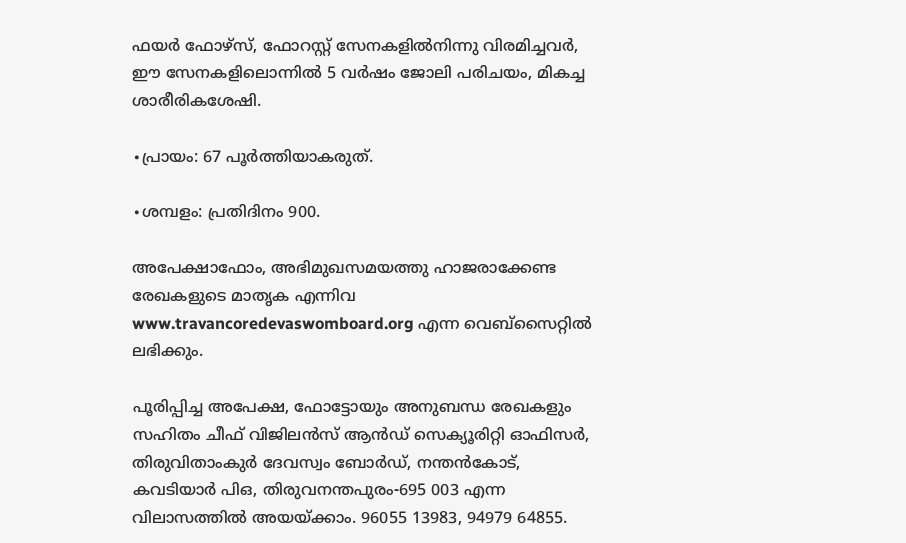ഫയർ ഫോഴ്സ്, ഫോറസ്റ്റ് സേനകളിൽനിന്നു വിരമിച്ചവർ, ഈ സേനകളിലൊന്നിൽ 5 വർഷം ജോലി പരിചയം, മികച്ച ശാരീരികശേഷി.

∙പ്രായം: 67 പൂർത്തിയാകരുത്.

∙ശമ്പളം: പ്രതിദിനം 900.

അപേക്ഷാഫോം, അഭിമുഖസമയത്തു ഹാജരാക്കേണ്ട രേഖകളുടെ മാതൃക എന്നിവ www.travancoredevaswomboard.org എന്ന വെബ്സൈറ്റിൽ ലഭിക്കും.

പൂരിപ്പിച്ച അപേക്ഷ, ഫോട്ടോയും അനുബന്ധ രേഖകളും സഹിതം ചീഫ് വിജിലൻസ് ആൻഡ് സെക്യൂരിറ്റി ഓഫിസർ, തിരുവിതാംകുർ ദേവസ്വം ബോർഡ്, നന്തൻകോട്, കവടിയാർ പിഒ, തിരുവനന്തപുരം-695 003 എന്ന വിലാസത്തിൽ അയയ്ക്കാം. 96055 13983, 94979 64855.